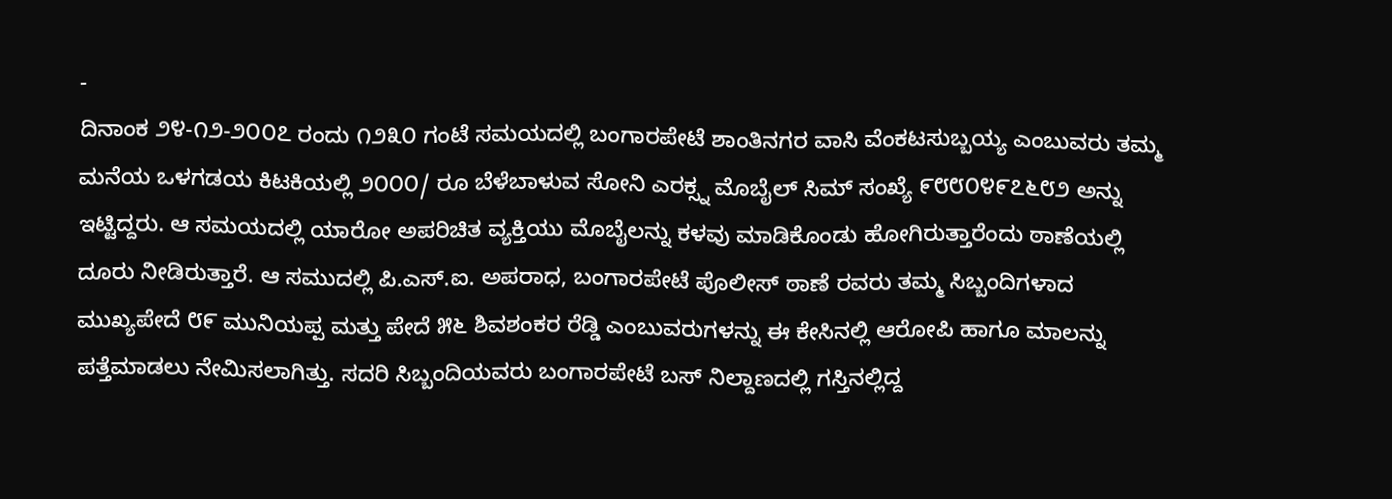-
ದಿನಾಂಕ ೨೪-೧೨-೨೦೦೭ ರಂದು ೧೨೩೦ ಗಂಟೆ ಸಮಯದಲ್ಲಿ ಬಂಗಾರಪೇಟೆ ಶಾಂತಿನಗರ ವಾಸಿ ವೆಂಕಟಸುಬ್ಬಯ್ಯ ಎಂಬುವರು ತಮ್ಮ ಮನೆಯ ಒಳಗಡಯ ಕಿಟಕಿಯಲ್ಲಿ ೨೦೦೦/ ರೂ ಬೆಳೆಬಾಳುವ ಸೋನಿ ಎರಕ್ಸ್ನ ಮೊಬೈಲ್ ಸಿಮ್ ಸಂಖ್ಯೆ ೯೮೮೦೪೯೭೬೮೨ ಅನ್ನು ಇಟ್ಟಿದ್ದರು. ಆ ಸಮಯದಲ್ಲಿ ಯಾರೋ ಅಪರಿಚಿತ ವ್ಯಕ್ತಿಯು ಮೊಬೈಲನ್ನು ಕಳವು ಮಾಡಿಕೊಂಡು ಹೋಗಿರುತ್ತಾರೆಂದು ಠಾಣೆಯಲ್ಲಿ ದೂರು ನೀಡಿರುತ್ತಾರೆ. ಆ ಸಮುದಲ್ಲಿ ಪಿ.ಎಸ್.ಐ. ಅಪರಾಧ, ಬಂಗಾರಪೇಟೆ ಪೊಲೀಸ್ ಠಾಣೆ ರವರು ತಮ್ಮ ಸಿಬ್ಬಂದಿಗಳಾದ ಮುಖ್ಯಪೇದೆ ೮೯ ಮುನಿಯಪ್ಪ ಮತ್ತು ಪೇದೆ ೫೬ ಶಿವಶಂಕರ ರೆಡ್ಡಿ ಎಂಬುವರುಗಳನ್ನು ಈ ಕೇಸಿನಲ್ಲಿ ಆರೋಪಿ ಹಾಗೂ ಮಾಲನ್ನು ಪತ್ತೆಮಾಡಲು ನೇಮಿಸಲಾಗಿತ್ತು. ಸದರಿ ಸಿಬ್ಬಂದಿಯವರು ಬಂಗಾರಪೇಟೆ ಬಸ್ ನಿಲ್ದಾಣದಲ್ಲಿ ಗಸ್ತಿನಲ್ಲಿದ್ದ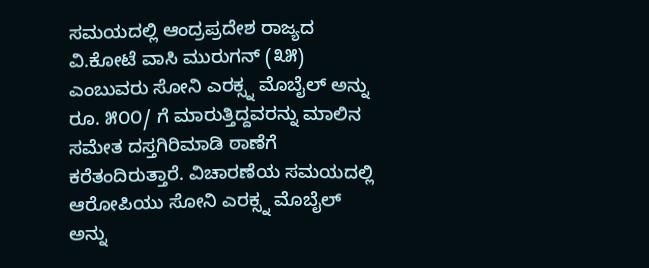ಸಮಯದಲ್ಲಿ ಆಂದ್ರಪ್ರದೇಶ ರಾಜ್ಯದ ವಿ.ಕೋಟೆ ವಾಸಿ ಮುರುಗನ್ (೩೫) ಎಂಬುವರು ಸೋನಿ ಎರಕ್ಸ್ನ ಮೊಬೈಲ್ ಅನ್ನು ರೂ. ೫೦೦/ ಗೆ ಮಾರುತ್ತಿದ್ದವರನ್ನು ಮಾಲಿನ ಸಮೇತ ದಸ್ತಗಿರಿಮಾಡಿ ಠಾಣೆಗೆ ಕರೆತಂದಿರುತ್ತಾರೆ. ವಿಚಾರಣೆಯ ಸಮಯದಲ್ಲಿ ಆರೋಪಿಯು ಸೋನಿ ಎರಕ್ಸ್ನ ಮೊಬೈಲ್ ಅನ್ನು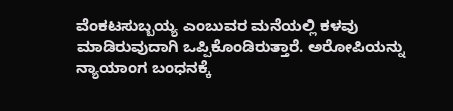ವೆಂಕಟಸುಬ್ಬಯ್ಯ ಎಂಬುವರ ಮನೆಯಲ್ಲಿ ಕಳವು ಮಾಡಿರುವುದಾಗಿ ಒಪ್ಪಿಕೊಂಡಿರುತ್ತಾರೆ. ಅರೋಪಿಯನ್ನು ನ್ಯಾಯಾಂಗ ಬಂಧನಕ್ಕೆ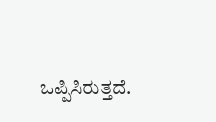ಒಪ್ಪಿಸಿರುತ್ತದೆ.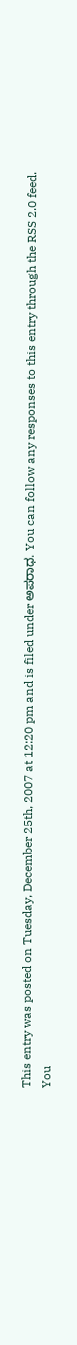This entry was posted on Tuesday, December 25th, 2007 at 12:20 pm and is filed under ಅಪರಾಧ. You can follow any responses to this entry through the RSS 2.0 feed.
You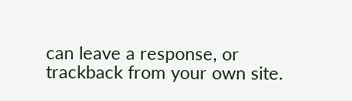can leave a response, or trackback from your own site.